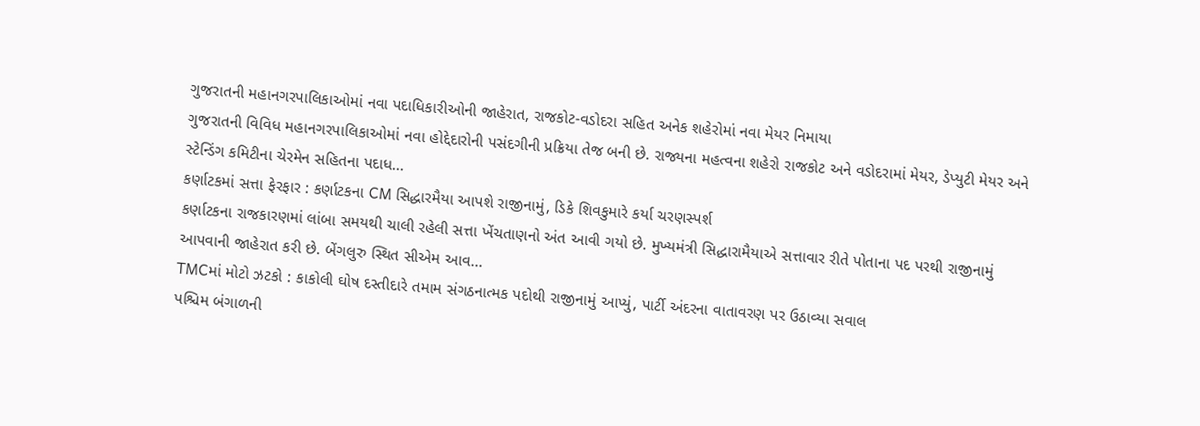ગુજરાતની મહાનગરપાલિકાઓમાં નવા પદાધિકારીઓની જાહેરાત, રાજકોટ-વડોદરા સહિત અનેક શહેરોમાં નવા મેયર નિમાયા
ગુજરાતની વિવિધ મહાનગરપાલિકાઓમાં નવા હોદ્દેદારોની પસંદગીની પ્રક્રિયા તેજ બની છે. રાજ્યના મહત્વના શહેરો રાજકોટ અને વડોદરામાં મેયર, ડેપ્યુટી મેયર અને સ્ટેન્ડિંગ કમિટીના ચેરમેન સહિતના પદાધ...
કર્ણાટકમાં સત્તા ફેરફાર : કર્ણાટકના CM સિદ્ધારમૈયા આપશે રાજીનામું, ડિકે શિવકુમારે કર્યા ચરણસ્પર્શ
કર્ણાટકના રાજકારણમાં લાંબા સમયથી ચાલી રહેલી સત્તા ખેંચતાણનો અંત આવી ગયો છે. મુખ્યમંત્રી સિદ્ધારામૈયાએ સત્તાવાર રીતે પોતાના પદ પરથી રાજીનામું આપવાની જાહેરાત કરી છે. બેંગલુરુ સ્થિત સીએમ આવ...
TMCમાં મોટો ઝટકો : કાકોલી ઘોષ દસ્તીદારે તમામ સંગઠનાત્મક પદોથી રાજીનામું આપ્યું, પાર્ટી અંદરના વાતાવરણ પર ઉઠાવ્યા સવાલ
પશ્ચિમ બંગાળની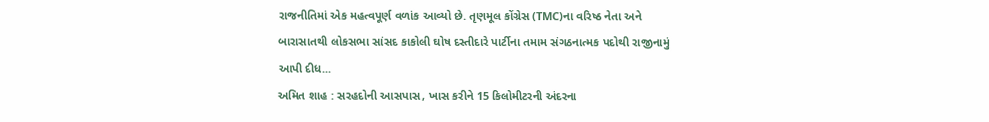રાજનીતિમાં એક મહત્વપૂર્ણ વળાંક આવ્યો છે. તૃણમૂલ કોંગ્રેસ (TMC)ના વરિષ્ઠ નેતા અને બારાસાતથી લોકસભા સાંસદ કાકોલી ઘોષ દસ્તીદારે પાર્ટીના તમામ સંગઠનાત્મક પદોથી રાજીનામું આપી દીધ...
અમિત શાહ : સરહદોની આસપાસ, ખાસ કરીને 15 કિલોમીટરની અંદરના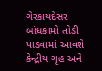ગેરકાયદેસર બાંધકામો તોડી પાડવામાં આવશે
કેન્દ્રીય ગૃહ અને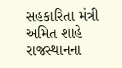સહકારિતા મંત્રી અમિત શાહે રાજસ્થાનના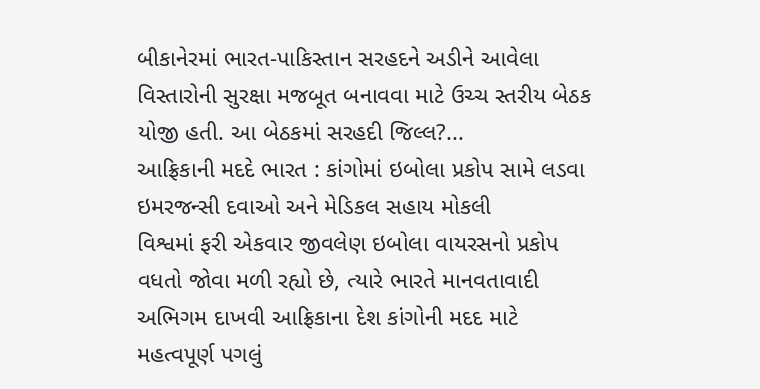બીકાનેરમાં ભારત-પાકિસ્તાન સરહદને અડીને આવેલા વિસ્તારોની સુરક્ષા મજબૂત બનાવવા માટે ઉચ્ચ સ્તરીય બેઠક યોજી હતી. આ બેઠકમાં સરહદી જિલ્લ?...
આફ્રિકાની મદદે ભારત : કાંગોમાં ઇબોલા પ્રકોપ સામે લડવા ઇમરજન્સી દવાઓ અને મેડિકલ સહાય મોકલી
વિશ્વમાં ફરી એકવાર જીવલેણ ઇબોલા વાયરસનો પ્રકોપ વધતો જોવા મળી રહ્યો છે, ત્યારે ભારતે માનવતાવાદી અભિગમ દાખવી આફ્રિકાના દેશ કાંગોની મદદ માટે મહત્વપૂર્ણ પગલું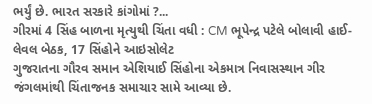ભર્યું છે. ભારત સરકારે કાંગોમાં ?...
ગીરમાં 4 સિંહ બાળના મૃત્યુથી ચિંતા વધી : CM ભૂપેન્દ્ર પટેલે બોલાવી હાઈ-લેવલ બેઠક, 17 સિંહોને આઇસોલેટ
ગુજરાતના ગૌરવ સમાન એશિયાઈ સિંહોના એકમાત્ર નિવાસસ્થાન ગીર જંગલમાંથી ચિંતાજનક સમાચાર સામે આવ્યા છે.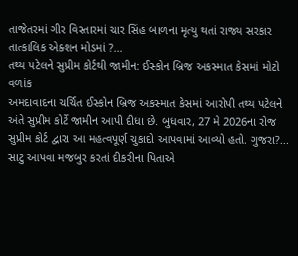તાજેતરમાં ગીર વિસ્તારમાં ચાર સિંહ બાળના મૃત્યુ થતાં રાજ્ય સરકાર તાત્કાલિક એક્શન મોડમાં ?...
તથ્ય પટેલને સુપ્રીમ કોર્ટથી જામીન: ઈસ્કોન બ્રિજ અકસ્માત કેસમાં મોટો વળાંક
અમદાવાદના ચર્ચિત ઈસ્કોન બ્રિજ અકસ્માત કેસમાં આરોપી તથ્ય પટેલને અંતે સુપ્રીમ કોર્ટે જામીન આપી દીધા છે. બુધવાર, 27 મે 2026ના રોજ સુપ્રીમ કોર્ટ દ્વારા આ મહત્વપૂર્ણ ચુકાદો આપવામાં આવ્યો હતો. ગુજરા?...
સાટુ આપવા મજબુર કરતાં દીકરીના પિતાએ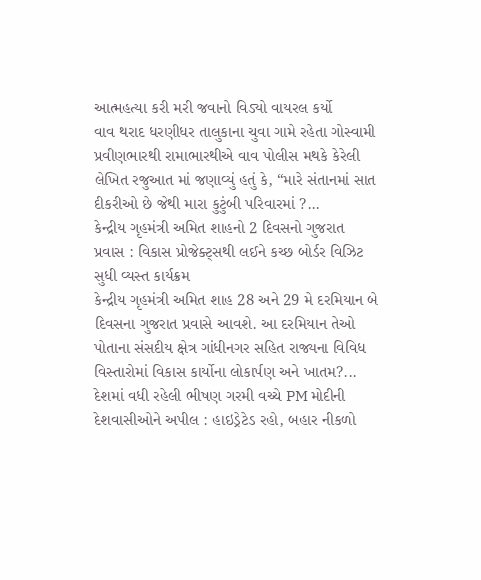આત્મહત્યા કરી મરી જવાનો વિડ્યો વાયરલ કર્યો
વાવ થરાદ ધરણીધર તાલુકાના ચુવા ગામે રહેતા ગોસ્વામી પ્રવીણભારથી રામાભારથીએ વાવ પોલીસ મથકે કેરેલી લેખિત રજુઆત માં જણાવ્યું હતું કે, “મારે સંતાનમાં સાત દીકરીઓ છે જેથી મારા કુટુંબી પરિવારમાં ?...
કેન્દ્રીય ગૃહમંત્રી અમિત શાહનો 2 દિવસનો ગુજરાત પ્રવાસ : વિકાસ પ્રોજેક્ટ્સથી લઈને કચ્છ બોર્ડર વિઝિટ સુધી વ્યસ્ત કાર્યક્રમ
કેન્દ્રીય ગૃહમંત્રી અમિત શાહ 28 અને 29 મે દરમિયાન બે દિવસના ગુજરાત પ્રવાસે આવશે. આ દરમિયાન તેઓ પોતાના સંસદીય ક્ષેત્ર ગાંધીનગર સહિત રાજ્યના વિવિધ વિસ્તારોમાં વિકાસ કાર્યોના લોકાર્પણ અને ખાતમ?...
દેશમાં વધી રહેલી ભીષણ ગરમી વચ્ચે PM મોદીની દેશવાસીઓને અપીલ : હાઇડ્રેટેડ રહો, બહાર નીકળો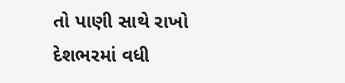તો પાણી સાથે રાખો
દેશભરમાં વધી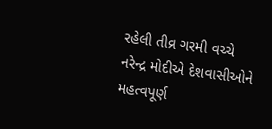રહેલી તીવ્ર ગરમી વચ્ચે નરેન્દ્ર મોદીએ દેશવાસીઓને મહત્વપૂર્ણ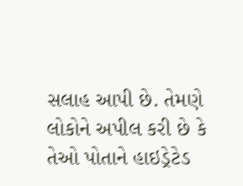સલાહ આપી છે. તેમણે લોકોને અપીલ કરી છે કે તેઓ પોતાને હાઇડ્રેટેડ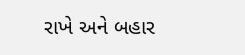રાખે અને બહાર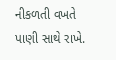નીકળતી વખતે પાણી સાથે રાખે.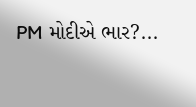PM મોદીએ ભાર?...